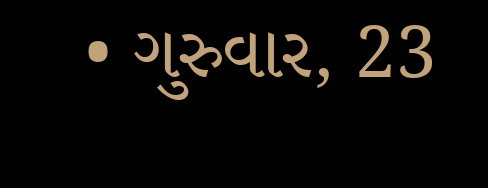• ગુરુવાર, 23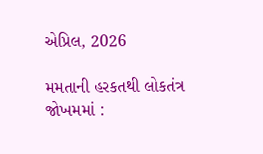એપ્રિલ, 2026

મમતાની હરકતથી લોકતંત્ર જોખમમાં :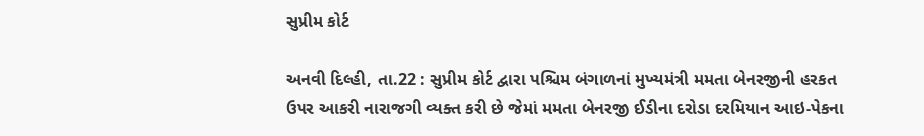સુપ્રીમ કોર્ટ

અનવી દિલ્હી, તા.22 : સુપ્રીમ કોર્ટ દ્વારા પશ્ચિમ બંગાળનાં મુખ્યમંત્રી મમતા બેનરજીની હરકત ઉપર આકરી નારાજગી વ્યક્ત કરી છે જેમાં મમતા બેનરજી ઈડીના દરોડા દરમિયાન આઇ-પેકના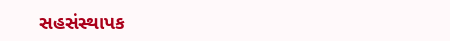સહસંસ્થાપક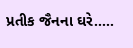પ્રતીક જૈનના ઘરે.....